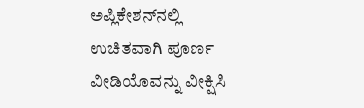ಅಪ್ಲಿಕೇಶನ್‌ನಲ್ಲಿ ಉಚಿತವಾಗಿ ಪೂರ್ಣ ವೀಡಿಯೊವನ್ನು ವೀಕ್ಷಿಸಿ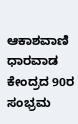ಆಕಾಶವಾಣಿ ಧಾರವಾಡ ಕೇಂದ್ರದ 90ರ ಸಂಭ್ರಮ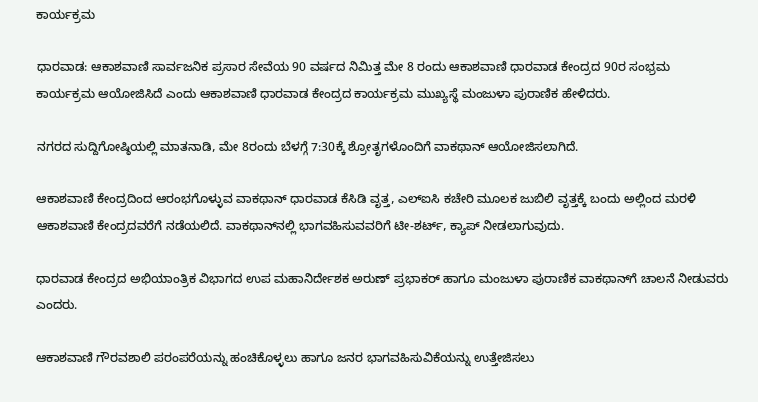ಕಾರ್ಯಕ್ರಮ

ಧಾರವಾಡ: ಆಕಾಶವಾಣಿ ಸಾರ್ವಜನಿಕ ಪ್ರಸಾರ ಸೇವೆಯ 90 ವರ್ಷದ ನಿಮಿತ್ತ ಮೇ 8 ರಂದು ಆಕಾಶವಾಣಿ ಧಾರವಾಡ ಕೇಂದ್ರದ 90ರ ಸಂಭ್ರಮ ಕಾರ್ಯಕ್ರಮ ಆಯೋಜಿಸಿದೆ ಎಂದು ಆಕಾಶವಾಣಿ ಧಾರವಾಡ ಕೇಂದ್ರದ ಕಾರ್ಯಕ್ರಮ ಮುಖ್ಯಸ್ಥೆ ಮಂಜುಳಾ ಪುರಾಣಿಕ ಹೇಳಿದರು.

ನಗರದ ಸುದ್ದಿಗೋಷ್ಠಿಯಲ್ಲಿ ಮಾತನಾಡಿ, ಮೇ 8ರಂದು ಬೆಳಗ್ಗೆ 7:30ಕ್ಕೆ ಶ್ರೋತೃಗಳೊಂದಿಗೆ ವಾಕಥಾನ್ ಆಯೋಜಿಸಲಾಗಿದೆ.

ಆಕಾಶವಾಣಿ ಕೇಂದ್ರದಿಂದ ಆರಂಭಗೊಳ್ಳುವ ವಾಕಥಾನ್ ಧಾರವಾಡ ಕೆಸಿಡಿ ವೃತ್ತ, ಎಲ್‌ಐಸಿ ಕಚೇರಿ ಮೂಲಕ ಜುಬಿಲಿ ವೃತ್ತಕ್ಕೆ ಬಂದು ಅಲ್ಲಿಂದ ಮರಳಿ ಆಕಾಶವಾಣಿ ಕೇಂದ್ರದವರೆಗೆ ನಡೆಯಲಿದೆ. ವಾಕಥಾನ್‌ನಲ್ಲಿ ಭಾಗವಹಿಸುವವರಿಗೆ ಟೀ-ಶರ್ಟ್, ಕ್ಯಾಪ್ ನೀಡಲಾಗುವುದು.

ಧಾರವಾಡ ಕೇಂದ್ರದ ಅಭಿಯಾಂತ್ರಿಕ ವಿಭಾಗದ ಉಪ ಮಹಾನಿರ್ದೇಶಕ ಅರುಣ್ ಪ್ರಭಾಕರ್ ಹಾಗೂ ಮಂಜುಳಾ ಪುರಾಣಿಕ ವಾಕಥಾನ್‌ಗೆ ಚಾಲನೆ ನೀಡುವರು ಎಂದರು.

ಆಕಾಶವಾಣಿ ಗೌರವಶಾಲಿ ಪರಂಪರೆಯನ್ನು ಹಂಚಿಕೊಳ್ಳಲು ಹಾಗೂ ಜನರ ಭಾಗವಹಿಸುವಿಕೆಯನ್ನು ಉತ್ತೇಜಿಸಲು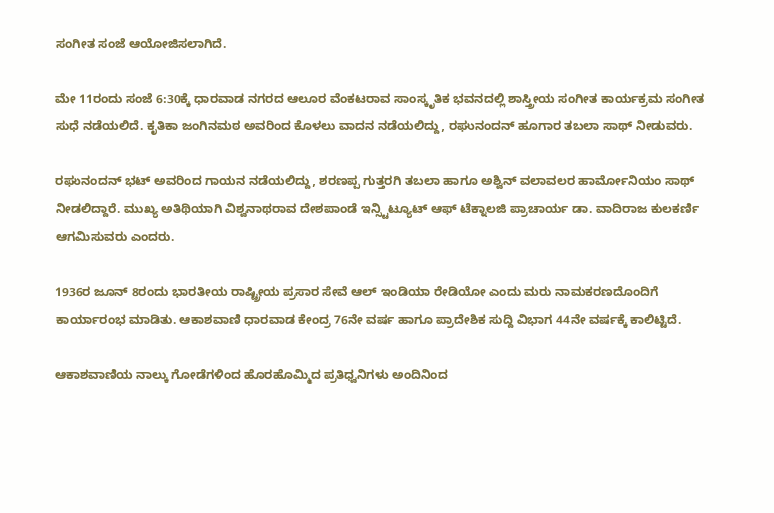ಸಂಗೀತ ಸಂಜೆ ಆಯೋಜಿಸಲಾಗಿದೆ.

ಮೇ 11ರಂದು ಸಂಜೆ 6:30ಕ್ಕೆ ಧಾರವಾಡ ನಗರದ ಆಲೂರ ವೆಂಕಟರಾವ ಸಾಂಸ್ಕೃತಿಕ ಭವನದಲ್ಲಿ ಶಾಸ್ತ್ರೀಯ ಸಂಗೀತ ಕಾರ್ಯಕ್ರಮ ಸಂಗೀತ ಸುಧೆ ನಡೆಯಲಿದೆ. ಕೃತಿಕಾ ಜಂಗಿನಮಠ ಅವರಿಂದ ಕೊಳಲು ವಾದನ ನಡೆಯಲಿದ್ದು, ರಘುನಂದನ್ ಹೂಗಾರ ತಬಲಾ ಸಾಥ್ ನೀಡುವರು.

ರಘುನಂದನ್ ಭಟ್ ಅವರಿಂದ ಗಾಯನ ನಡೆಯಲಿದ್ದು, ಶರಣಪ್ಪ ಗುತ್ತರಗಿ ತಬಲಾ ಹಾಗೂ ಅಶ್ವಿನ್ ವಲಾವಲರ ಹಾರ್ಮೋನಿಯಂ ಸಾಥ್ ನೀಡಲಿದ್ದಾರೆ. ಮುಖ್ಯ ಅತಿಥಿಯಾಗಿ ವಿಶ್ವನಾಥರಾವ ದೇಶಪಾಂಡೆ ಇನ್ಸ್ಟಿಟ್ಯೂಟ್ ಆಫ್ ಟೆಕ್ನಾಲಜಿ ಪ್ರಾಚಾರ್ಯ ಡಾ. ವಾದಿರಾಜ ಕುಲಕರ್ಣಿ ಆಗಮಿಸುವರು ಎಂದರು.

1936ರ ಜೂನ್ 8ರಂದು ಭಾರತೀಯ ರಾಷ್ಟ್ರೀಯ ಪ್ರಸಾರ ಸೇವೆ ಆಲ್ ಇಂಡಿಯಾ ರೇಡಿಯೋ ಎಂದು ಮರು ನಾಮಕರಣದೊಂದಿಗೆ ಕಾರ್ಯಾರಂಭ ಮಾಡಿತು. ಆಕಾಶವಾಣಿ ಧಾರವಾಡ ಕೇಂದ್ರ 76ನೇ ವರ್ಷ ಹಾಗೂ ಪ್ರಾದೇಶಿಕ ಸುದ್ದಿ ವಿಭಾಗ 44ನೇ ವರ್ಷಕ್ಕೆ ಕಾಲಿಟ್ಟಿದೆ.

ಆಕಾಶವಾಣಿಯ ನಾಲ್ಕು ಗೋಡೆಗಳಿಂದ ಹೊರಹೊಮ್ಮಿದ ಪ್ರತಿಧ್ವನಿಗಳು ಅಂದಿನಿಂದ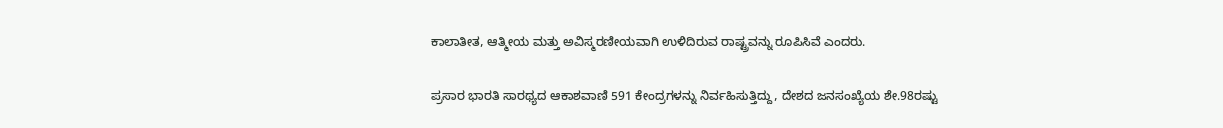ಕಾಲಾತೀತ, ಆತ್ಮೀಯ ಮತ್ತು ಅವಿಸ್ಮರಣೀಯವಾಗಿ ಉಳಿದಿರುವ ರಾಷ್ಟ್ರವನ್ನು ರೂಪಿಸಿವೆ ಎಂದರು.

ಪ್ರಸಾರ ಭಾರತಿ ಸಾರಥ್ಯದ ಆಕಾಶವಾಣಿ 591 ಕೇಂದ್ರಗಳನ್ನು ನಿರ್ವಹಿಸುತ್ತಿದ್ದು, ದೇಶದ ಜನಸಂಖ್ಯೆಯ ಶೇ.98ರಷ್ಟು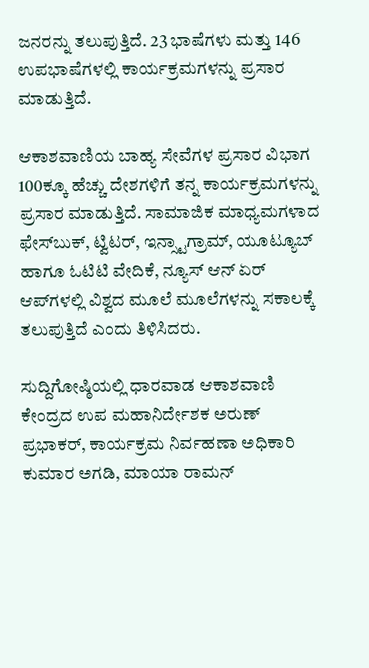ಜನರನ್ನು ತಲುಪುತ್ತಿದೆ. 23 ಭಾಷೆಗಳು ಮತ್ತು 146 ಉಪಭಾಷೆಗಳಲ್ಲಿ ಕಾರ್ಯಕ್ರಮಗಳನ್ನು ಪ್ರಸಾರ ಮಾಡುತ್ತಿದೆ.

ಆಕಾಶವಾಣಿಯ ಬಾಹ್ಯ ಸೇವೆಗಳ ಪ್ರಸಾರ ವಿಭಾಗ 100ಕ್ಕೂ ಹೆಚ್ಚು ದೇಶಗಳಿಗೆ ತನ್ನ ಕಾರ್ಯಕ್ರಮಗಳನ್ನು ಪ್ರಸಾರ ಮಾಡುತ್ತಿದೆ. ಸಾಮಾಜಿಕ ಮಾಧ್ಯಮಗಳಾದ ಫೇಸ್‌ಬುಕ್, ಟ್ವಿಟರ್, ಇನ್ಸ್ಟಾಗ್ರಾಮ್, ಯೂಟ್ಯೂಬ್ ಹಾಗೂ ಓಟಿಟಿ ವೇದಿಕೆ, ನ್ಯೂಸ್ ಆನ್ ಏರ್ ಆಪ್‌ಗಳಲ್ಲಿ ವಿಶ್ವದ ಮೂಲೆ ಮೂಲೆಗಳನ್ನು ಸಕಾಲಕ್ಕೆ ತಲುಪುತ್ತಿದೆ ಎಂದು ತಿಳಿಸಿದರು.

ಸುದ್ದಿಗೋಷ್ಠಿಯಲ್ಲಿ ಧಾರವಾಡ ಆಕಾಶವಾಣಿ ಕೇಂದ್ರದ ಉಪ ಮಹಾನಿರ್ದೇಶಕ ಅರುಣ್ ಪ್ರಭಾಕರ್, ಕಾರ್ಯಕ್ರಮ ನಿರ್ವಹಣಾ ಅಧಿಕಾರಿ ಕುಮಾರ ಅಗಡಿ, ಮಾಯಾ ರಾಮನ್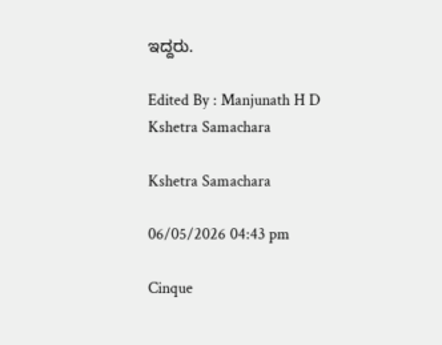ಇದ್ದರು.

Edited By : Manjunath H D
Kshetra Samachara

Kshetra Samachara

06/05/2026 04:43 pm

Cinque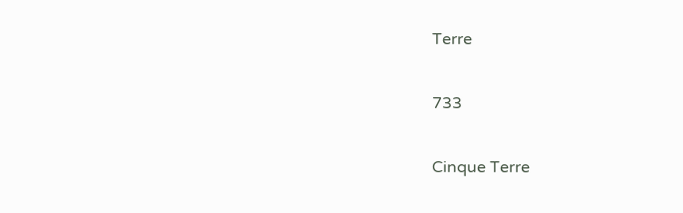Terre

733

Cinque Terre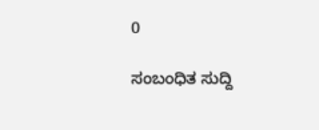0

ಸಂಬಂಧಿತ ಸುದ್ದಿ